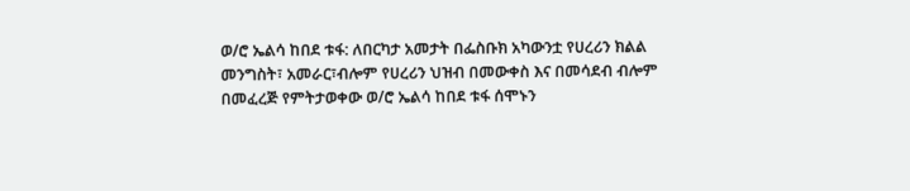ወ/ሮ ኤልሳ ከበደ ቱፋ: ለበርካታ አመታት በፌስቡክ አካውንቷ የሀረሪን ክልል መንግስት፣ አመራር፣ብሎም የሀረሪን ህዝብ በመውቀስ እና በመሳደብ ብሎም በመፈረጅ የምትታወቀው ወ/ሮ ኤልሳ ከበደ ቱፋ ሰሞኑን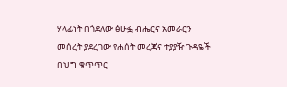ሃላፊነት በጎደለው ፅሁፏ ብሔርና አመራርን መሰረት ያደረገው የሐሰት መረጃና ተያያዥ ጉዳዬች በህግ ቁጥጥር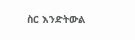ስር እንድትውል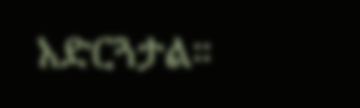አድርጓታል።